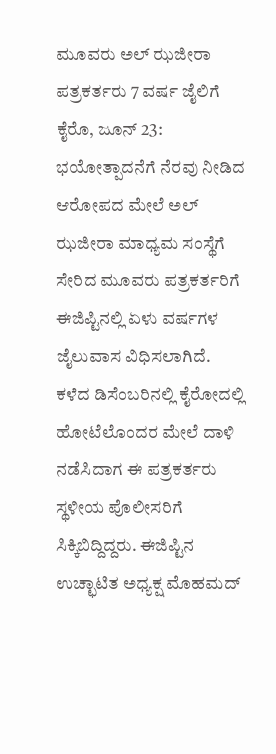ಮೂವರು ಅಲ್ ಝಜೀರಾ ಪತ್ರಕರ್ತರು 7 ವರ್ಷ ಜೈಲಿಗೆ
ಕೈರೊ, ಜೂನ್ 23: ಭಯೋತ್ಪಾದನೆಗೆ ನೆರವು ನೀಡಿದ ಆರೋಪದ ಮೇಲೆ ಅಲ್ ಝಜೀರಾ ಮಾಧ್ಯಮ ಸಂಸ್ಥೆಗೆ ಸೇರಿದ ಮೂವರು ಪತ್ರಕರ್ತರಿಗೆ ಈಜಿಪ್ಟಿನಲ್ಲಿ ಏಳು ವರ್ಷಗಳ ಜೈಲುವಾಸ ವಿಧಿಸಲಾಗಿದೆ.
ಕಳೆದ ಡಿಸೆಂಬರಿನಲ್ಲಿ ಕೈರೋದಲ್ಲಿ ಹೋಟೆಲೊಂದರ ಮೇಲೆ ದಾಳಿ ನಡೆಸಿದಾಗ ಈ ಪತ್ರಕರ್ತರು ಸ್ಥಳೀಯ ಪೊಲೀಸರಿಗೆ ಸಿಕ್ಕಿಬಿದ್ದಿದ್ದರು. ಈಜಿಪ್ಟಿನ ಉಚ್ಛಾಟಿತ ಅಧ್ಯಕ್ಷ ಮೊಹಮದ್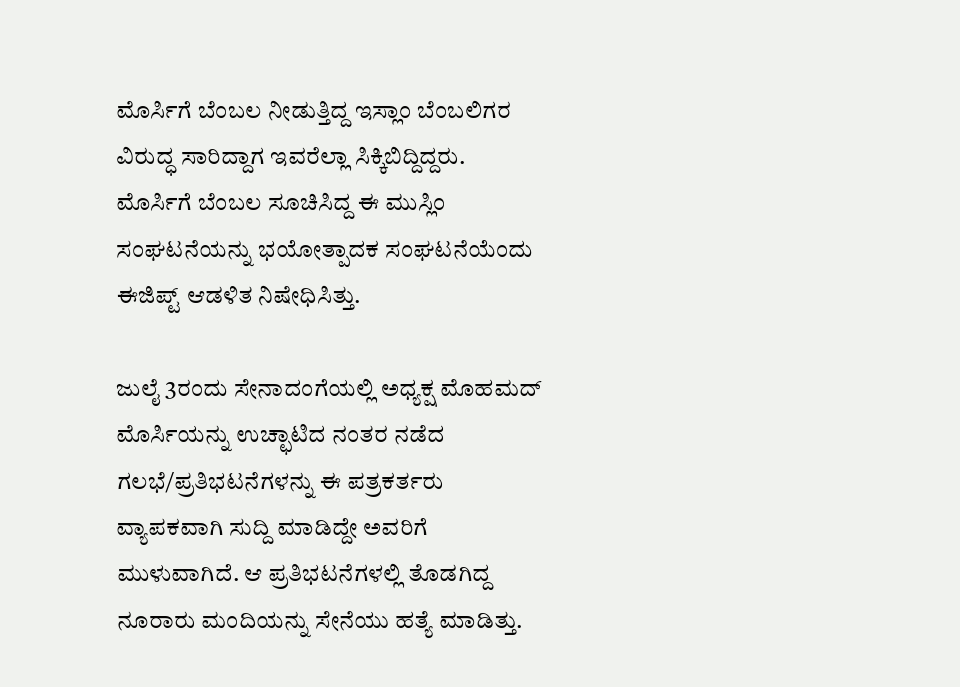ಮೊರ್ಸಿಗೆ ಬೆಂಬಲ ನೀಡುತ್ತಿದ್ದ ಇಸ್ಲಾಂ ಬೆಂಬಲಿಗರ ವಿರುದ್ಧ ಸಾರಿದ್ದಾಗ ಇವರೆಲ್ಲಾ ಸಿಕ್ಕಿಬಿದ್ದಿದ್ದರು. ಮೊರ್ಸಿಗೆ ಬೆಂಬಲ ಸೂಚಿಸಿದ್ದ ಈ ಮುಸ್ಲಿಂ ಸಂಘಟನೆಯನ್ನು ಭಯೋತ್ಪಾದಕ ಸಂಘಟನೆಯೆಂದು ಈಜಿಪ್ಟ್ ಆಡಳಿತ ನಿಷೇಧಿಸಿತ್ತು.

ಜುಲೈ 3ರಂದು ಸೇನಾದಂಗೆಯಲ್ಲಿ ಅಧ್ಯಕ್ಷ ಮೊಹಮದ್ ಮೊರ್ಸಿಯನ್ನು ಉಚ್ಛಾಟಿದ ನಂತರ ನಡೆದ ಗಲಭೆ/ಪ್ರತಿಭಟನೆಗಳನ್ನು ಈ ಪತ್ರಕರ್ತರು ವ್ಯಾಪಕವಾಗಿ ಸುದ್ದಿ ಮಾಡಿದ್ದೇ ಅವರಿಗೆ ಮುಳುವಾಗಿದೆ. ಆ ಪ್ರತಿಭಟನೆಗಳಲ್ಲಿ ತೊಡಗಿದ್ದ ನೂರಾರು ಮಂದಿಯನ್ನು ಸೇನೆಯು ಹತ್ಯೆ ಮಾಡಿತ್ತು.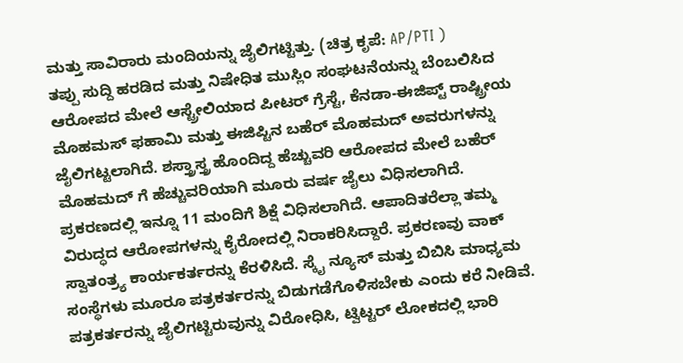ಮತ್ತು ಸಾವಿರಾರು ಮಂದಿಯನ್ನು ಜೈಲಿಗಟ್ಟಿತ್ತು. (ಚಿತ್ರ ಕೃಪೆ: AP/PTI )
ತಪ್ಪು ಸುದ್ದಿ ಹರಡಿದ ಮತ್ತು ನಿಷೇಧಿತ ಮುಸ್ಲಿಂ ಸಂಘಟನೆಯನ್ನು ಬೆಂಬಲಿಸಿದ ಆರೋಪದ ಮೇಲೆ ಆಸ್ಟ್ರೇಲಿಯಾದ ಪೀಟರ್ ಗ್ರೆಸ್ಟೆ, ಕೆನಡಾ-ಈಜಿಪ್ಟ್ ರಾಷ್ಟ್ರೀಯ ಮೊಹಮಸ್ ಫಹಾಮಿ ಮತ್ತು ಈಜಿಪ್ಟಿನ ಬಹೆರ್ ಮೊಹಮದ್ ಅವರುಗಳನ್ನು ಜೈಲಿಗಟ್ಟಲಾಗಿದೆ. ಶಸ್ತ್ರಾಸ್ತ್ರ ಹೊಂದಿದ್ದ ಹೆಚ್ಚುವರಿ ಆರೋಪದ ಮೇಲೆ ಬಹೆರ್ ಮೊಹಮದ್ ಗೆ ಹೆಚ್ಚುವರಿಯಾಗಿ ಮೂರು ವರ್ಷ ಜೈಲು ವಿಧಿಸಲಾಗಿದೆ.
ಪ್ರಕರಣದಲ್ಲಿ ಇನ್ನೂ 11 ಮಂದಿಗೆ ಶಿಕ್ಷೆ ವಿಧಿಸಲಾಗಿದೆ. ಆಪಾದಿತರೆಲ್ಲಾ ತಮ್ಮ ವಿರುದ್ಧದ ಆರೋಪಗಳನ್ನು ಕೈರೋದಲ್ಲಿ ನಿರಾಕರಿಸಿದ್ದಾರೆ. ಪ್ರಕರಣವು ವಾಕ್ ಸ್ವಾತಂತ್ರ್ಯ ಕಾರ್ಯಕರ್ತರನ್ನು ಕೆರಳಿಸಿದೆ. ಸ್ಕೈ ನ್ಯೂಸ್ ಮತ್ತು ಬಿಬಿಸಿ ಮಾಧ್ಯಮ ಸಂಸ್ಥೆಗಳು ಮೂರೂ ಪತ್ರಕರ್ತರನ್ನು ಬಿಡುಗಡೆಗೊಳಿಸಬೇಕು ಎಂದು ಕರೆ ನೀಡಿವೆ.
ಪತ್ರಕರ್ತರನ್ನು ಜೈಲಿಗಟ್ಟಿರುವುನ್ನು ವಿರೋಧಿಸಿ, ಟ್ವಿಟ್ಟರ್ ಲೋಕದಲ್ಲಿ ಭಾರಿ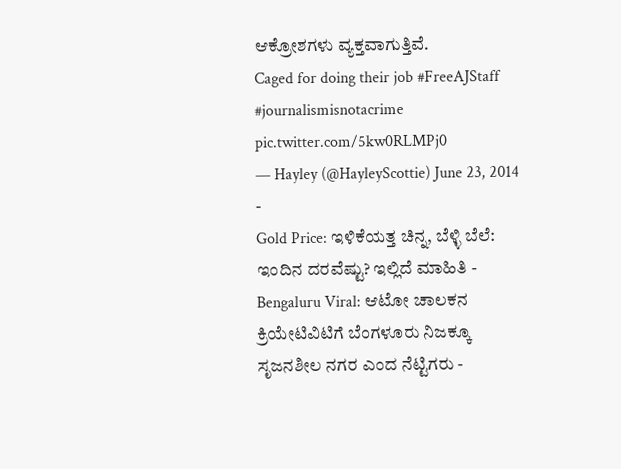ಆಕ್ರೋಶಗಳು ವ್ಯಕ್ತವಾಗುತ್ತಿವೆ.
Caged for doing their job #FreeAJStaff #journalismisnotacrime pic.twitter.com/5kw0RLMPj0
— Hayley (@HayleyScottie) June 23, 2014 -
Gold Price: ಇಳಿಕೆಯತ್ತ ಚಿನ್ನ, ಬೆಳ್ಳಿ ಬೆಲೆ: ಇಂದಿನ ದರವೆಷ್ಟು? ಇಲ್ಲಿದೆ ಮಾಹಿತಿ -
Bengaluru Viral: ಆಟೋ ಚಾಲಕನ ಕ್ರಿಯೇಟಿವಿಟಿಗೆ ಬೆಂಗಳೂರು ನಿಜಕ್ಕೂ ಸೃಜನಶೀಲ ನಗರ ಎಂದ ನೆಟ್ಟಿಗರು -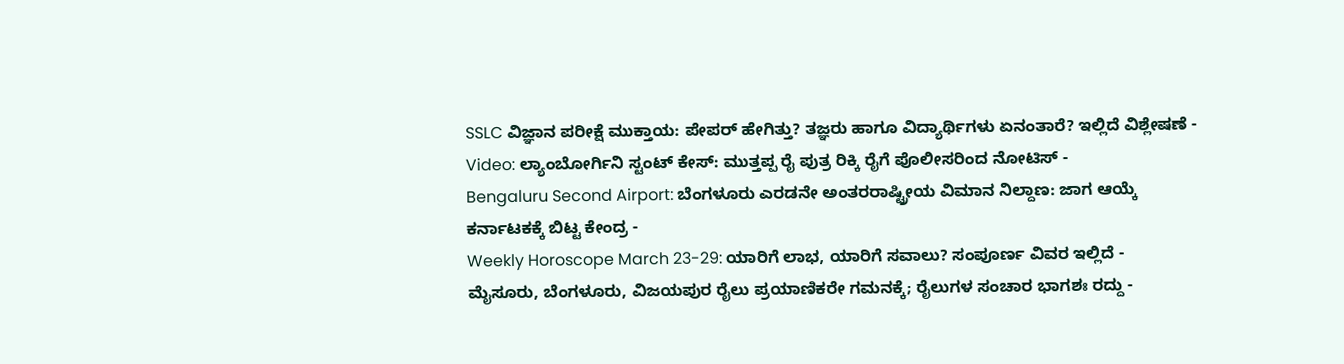SSLC ವಿಜ್ಞಾನ ಪರೀಕ್ಷೆ ಮುಕ್ತಾಯ: ಪೇಪರ್ ಹೇಗಿತ್ತು? ತಜ್ಞರು ಹಾಗೂ ವಿದ್ಯಾರ್ಥಿಗಳು ಏನಂತಾರೆ? ಇಲ್ಲಿದೆ ವಿಶ್ಲೇಷಣೆ -
Video: ಲ್ಯಾಂಬೋರ್ಗಿನಿ ಸ್ಟಂಟ್ ಕೇಸ್: ಮುತ್ತಪ್ಪ ರೈ ಪುತ್ರ ರಿಕ್ಕಿ ರೈಗೆ ಪೊಲೀಸರಿಂದ ನೋಟಿಸ್ -
Bengaluru Second Airport: ಬೆಂಗಳೂರು ಎರಡನೇ ಅಂತರರಾಷ್ಟ್ರೀಯ ವಿಮಾನ ನಿಲ್ದಾಣ: ಜಾಗ ಆಯ್ಕೆ ಕರ್ನಾಟಕಕ್ಕೆ ಬಿಟ್ಟ ಕೇಂದ್ರ -
Weekly Horoscope March 23-29: ಯಾರಿಗೆ ಲಾಭ, ಯಾರಿಗೆ ಸವಾಲು? ಸಂಪೂರ್ಣ ವಿವರ ಇಲ್ಲಿದೆ -
ಮೈಸೂರು, ಬೆಂಗಳೂರು, ವಿಜಯಪುರ ರೈಲು ಪ್ರಯಾಣಿಕರೇ ಗಮನಕ್ಕೆ; ರೈಲುಗಳ ಸಂಚಾರ ಭಾಗಶಃ ರದ್ದು -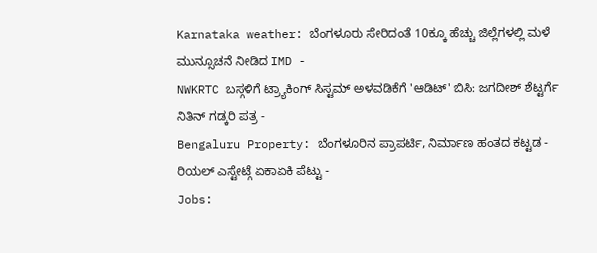Karnataka weather: ಬೆಂಗಳೂರು ಸೇರಿದಂತೆ 10ಕ್ಕೂ ಹೆಚ್ಚು ಜಿಲ್ಲೆಗಳಲ್ಲಿ ಮಳೆ ಮುನ್ಸೂಚನೆ ನೀಡಿದ IMD -
NWKRTC ಬಸ್ಗಳಿಗೆ ಟ್ರ್ಯಾಕಿಂಗ್ ಸಿಸ್ಟಮ್ ಅಳವಡಿಕೆಗೆ 'ಆಡಿಟ್' ಬಿಸಿ: ಜಗದೀಶ್ ಶೆಟ್ಟರ್ಗೆ ನಿತಿನ್ ಗಡ್ಕರಿ ಪತ್ರ -
Bengaluru Property: ಬೆಂಗಳೂರಿನ ಪ್ರಾಪರ್ಟಿ, ನಿರ್ಮಾಣ ಹಂತದ ಕಟ್ಟಡ - ರಿಯಲ್ ಎಸ್ಟೇಟ್ಗೆ ಏಕಾಏಕಿ ಪೆಟ್ಟು -
Jobs: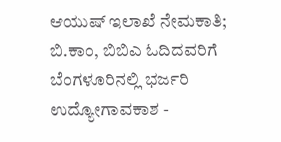ಆಯುಷ್ ಇಲಾಖೆ ನೇಮಕಾತಿ; ಬಿ.ಕಾಂ, ಬಿಬಿಎ ಓದಿದವರಿಗೆ ಬೆಂಗಳೂರಿನಲ್ಲಿ ಭರ್ಜರಿ ಉದ್ಯೋಗಾವಕಾಶ -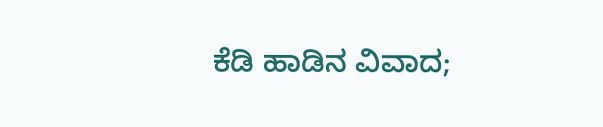ಕೆಡಿ ಹಾಡಿನ ವಿವಾದ;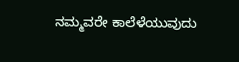ನಮ್ಮವರೇ ಕಾಲೆಳೆಯುವುದು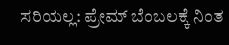ಸರಿಯಲ್ಲ: ಪ್ರೇಮ್ ಬೆಂಬಲಕ್ಕೆ ನಿಂತ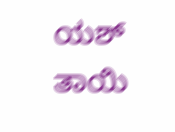ಯಶ್ ತಾಯಿ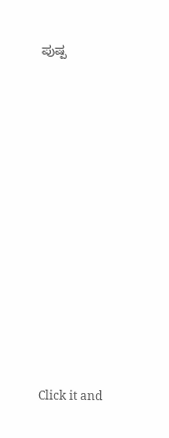ಪುಷ್ಪ












Click it and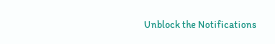Unblock the Notifications